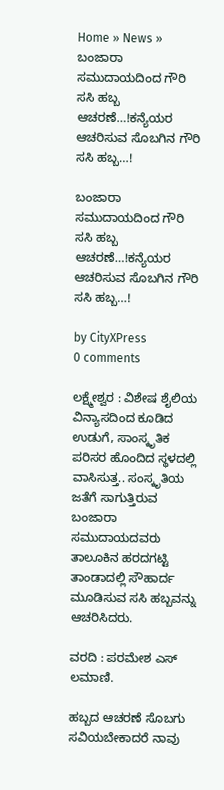Home » News » ಬಂಜಾರಾ ಸಮುದಾಯದಿಂದ ಗೌರಿ ಸಸಿ ಹಬ್ಬ ಆಚರಣೆ…!ಕನ್ಯೆಯರ ಆಚರಿಸುವ ಸೊಬಗಿನ ಗೌರಿ ಸಸಿ ಹಬ್ಬ…!

ಬಂಜಾರಾ ಸಮುದಾಯದಿಂದ ಗೌರಿ ಸಸಿ ಹಬ್ಬ ಆಚರಣೆ…!ಕನ್ಯೆಯರ ಆಚರಿಸುವ ಸೊಬಗಿನ ಗೌರಿ ಸಸಿ ಹಬ್ಬ…!

by CityXPress
0 comments

ಲಕ್ಷ್ಮೇಶ್ವರ : ವಿಶೇಷ ಶೈಲಿಯ ವಿನ್ಯಾಸದಿಂದ ಕೂಡಿದ ಉಡುಗೆ, ಸಾಂಸ್ಕೃತಿಕ ಪರಿಸರ ಹೊಂದಿದ ಸ್ಥಳದಲ್ಲಿ ವಾಸಿಸುತ್ತ.. ಸಂಸ್ಕೃತಿಯ ಜತೆಗೆ ಸಾಗುತ್ತಿರುವ ಬಂಜಾರಾ ಸಮುದಾಯದವರು ತಾಲೂಕಿನ ಹರದಗಟ್ಟಿ ತಾಂಡಾದಲ್ಲಿ ಸೌಹಾರ್ದ ಮೂಡಿಸುವ ಸಸಿ ಹಬ್ಬವನ್ನು ಆಚರಿಸಿದರು.

ವರದಿ‌ : ಪರಮೇಶ ಎಸ್ ಲಮಾಣಿ.

ಹಬ್ಬದ ಆಚರಣೆ ಸೊಬಗು ಸವಿಯಬೇಕಾದರೆ ನಾವು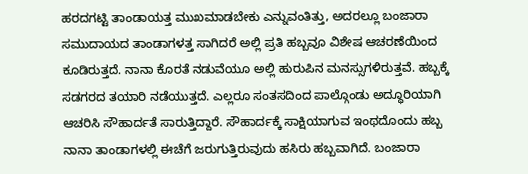ಹರದಗಟ್ಟಿ ತಾಂಡಾಯತ್ತ ಮುಖಮಾಡಬೇಕು ಎನ್ನುವಂತಿತ್ತು, ಅದರಲ್ಲೂ ಬಂಜಾರಾ ಸಮುದಾಯದ ತಾಂಡಾಗಳತ್ತ ಸಾಗಿದರೆ ಅಲ್ಲಿ ಪ್ರತಿ ಹಬ್ಬವೂ ವಿಶೇಷ ಆಚರಣೆಯಿಂದ ಕೂಡಿರುತ್ತದೆ. ನಾನಾ ಕೊರತೆ ನಡುವೆಯೂ ಅಲ್ಲಿ ಹುರುಪಿನ ಮನಸ್ಸುಗಳಿರುತ್ತವೆ. ಹಬ್ಬಕ್ಕೆ ಸಡಗರದ ತಯಾರಿ ನಡೆಯುತ್ತದೆ. ಎಲ್ಲರೂ ಸಂತಸದಿಂದ ಪಾಲ್ಗೊಂಡು ಅದ್ಧೂರಿಯಾಗಿ ಆಚರಿಸಿ ಸೌಹಾರ್ದತೆ ಸಾರುತ್ತಿದ್ದಾರೆ. ಸೌಹಾರ್ದಕ್ಕೆ ಸಾಕ್ಷಿಯಾಗುವ ಇಂಥದೊಂದು ಹಬ್ಬ ನಾನಾ ತಾಂಡಾಗಳಲ್ಲಿ ಈಚೆಗೆ ಜರುಗುತ್ತಿರುವುದು ಹಸಿರು ಹಬ್ಬವಾಗಿದೆ. ಬಂಜಾರಾ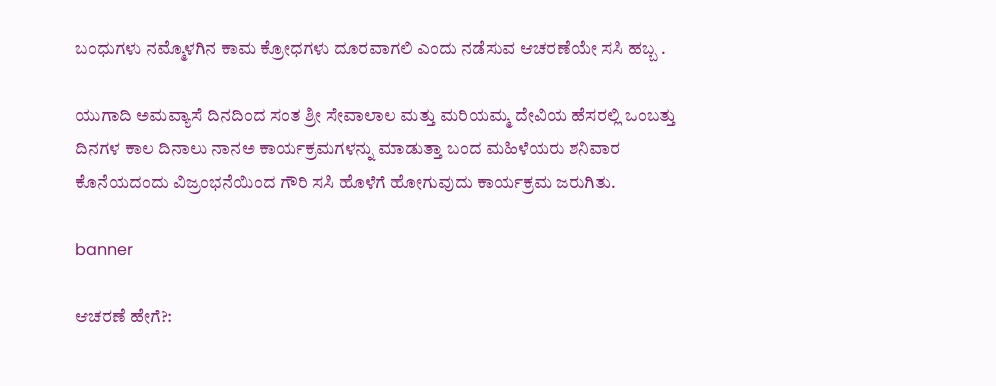ಬಂಧುಗಳು ನಮ್ಮೊಳಗಿನ ಕಾಮ ಕ್ರೋಧಗಳು ದೂರವಾಗಲಿ ಎಂದು ನಡೆಸುವ ಆಚರಣೆಯೇ ಸಸಿ ಹಬ್ಬ .

ಯುಗಾದಿ ಅಮವ್ಯಾಸೆ ದಿನದಿಂದ ಸಂತ ಶ್ರೀ ಸೇವಾಲಾಲ ಮತ್ತು ಮರಿಯಮ್ಮ ದೇವಿಯ ಹೆಸರಲ್ಲಿ ಒಂಬತ್ತು ದಿನಗಳ ಕಾಲ ದಿನಾಲು ನಾನ‌ಅ ಕಾರ್ಯಕ್ರಮಗಳನ್ನು ಮಾಡುತ್ತಾ ಬಂದ ಮಹಿಳೆಯರು ಶನಿವಾರ ಕೊನೆಯದಂದು ವಿಜ್ರಂಭನೆಯಿಂದ ಗೌರಿ ಸಸಿ ಹೊಳೆಗೆ ಹೋಗುವುದು ಕಾರ್ಯಕ್ರಮ ಜರುಗಿತು.

banner

ಆಚರಣೆ ಹೇಗೆ?: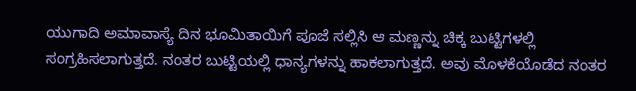ಯುಗಾದಿ ಅಮಾವಾಸ್ಯೆ ದಿನ ಭೂಮಿತಾಯಿಗೆ ಪೂಜೆ ಸಲ್ಲಿಸಿ ಆ ಮಣ್ಣನ್ನು ಚಿಕ್ಕ ಬುಟ್ಟಿಗಳಲ್ಲಿ ಸಂಗ್ರಹಿಸಲಾಗುತ್ತದೆ. ನಂತರ ಬುಟ್ಟಿಯಲ್ಲಿ ಧಾನ್ಯಗಳನ್ನು ಹಾಕಲಾಗುತ್ತದೆ. ಅವು ಮೊಳಕೆಯೊಡೆದ ನಂತರ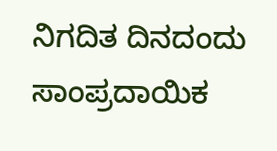ನಿಗದಿತ ದಿನದಂದು ಸಾಂಪ್ರದಾಯಿಕ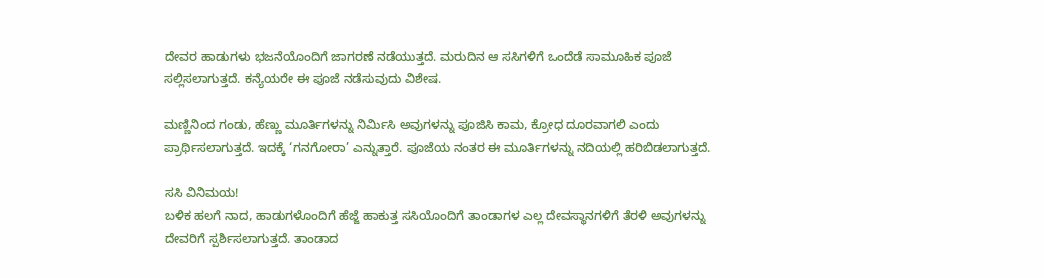ದೇವರ ಹಾಡುಗಳು ಭಜನೆಯೊಂದಿಗೆ ಜಾಗರಣೆ ನಡೆಯುತ್ತದೆ. ಮರುದಿನ ಆ ಸಸಿಗಳಿಗೆ ಒಂದೆಡೆ ಸಾಮೂಹಿಕ ಪೂಜೆ ಸಲ್ಲಿಸಲಾಗುತ್ತದೆ. ಕನ್ಯೆಯರೇ ಈ ಪೂಜೆ ನಡೆಸುವುದು ವಿಶೇಷ.

ಮಣ್ಣಿನಿಂದ ಗಂಡು, ಹೆಣ್ಣು ಮೂರ್ತಿಗಳನ್ನು ನಿರ್ಮಿಸಿ ಅವುಗಳನ್ನು ಪೂಜಿಸಿ ಕಾಮ, ಕ್ರೋಧ ದೂರವಾಗಲಿ ಎಂದು ಪ್ರಾರ್ಥಿಸಲಾಗುತ್ತದೆ. ಇದಕ್ಕೆ ‘ಗನಗೋರಾ’ ಎನ್ನುತ್ತಾರೆ. ಪೂಜೆಯ ನಂತರ ಈ ಮೂರ್ತಿಗಳನ್ನು ನದಿಯಲ್ಲಿ ಹರಿಬಿಡಲಾಗುತ್ತದೆ.

ಸಸಿ ವಿನಿಮಯ!
ಬಳಿಕ ಹಲಗೆ ನಾದ, ಹಾಡುಗಳೊಂದಿಗೆ ಹೆಜ್ಜೆ ಹಾಕುತ್ತ ಸಸಿಯೊಂದಿಗೆ ತಾಂಡಾಗಳ ಎಲ್ಲ ದೇವಸ್ಥಾನಗಳಿಗೆ ತೆರಳಿ ಅವುಗಳನ್ನು ದೇವರಿಗೆ ಸ್ಪರ್ಶಿಸಲಾಗುತ್ತದೆ. ತಾಂಡಾದ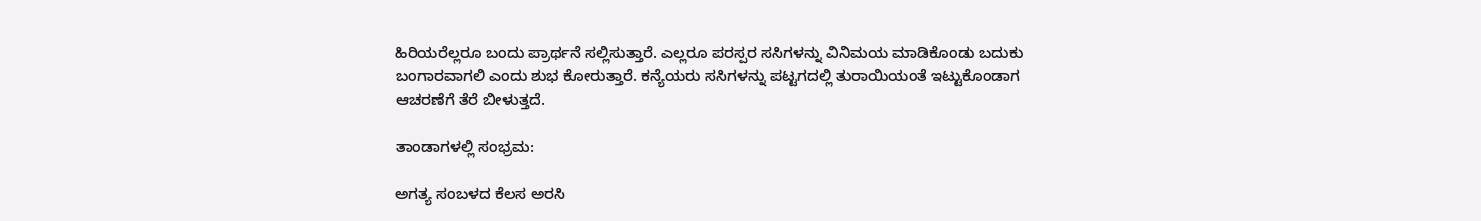ಹಿರಿಯರೆಲ್ಲರೂ ಬಂದು ಪ್ರಾರ್ಥನೆ ಸಲ್ಲಿಸುತ್ತಾರೆ. ಎಲ್ಲರೂ ಪರಸ್ಪರ ಸಸಿಗಳನ್ನು ವಿನಿಮಯ ಮಾಡಿಕೊಂಡು ಬದುಕು ಬಂಗಾರವಾಗಲಿ ಎಂದು ಶುಭ ಕೋರುತ್ತಾರೆ. ಕನ್ಯೆಯರು ಸಸಿಗಳನ್ನು ಪಟ್ಟಗದಲ್ಲಿ ತುರಾಯಿಯಂತೆ ಇಟ್ಟುಕೊಂಡಾಗ ಆಚರಣೆಗೆ ತೆರೆ ಬೀಳುತ್ತದೆ.

ತಾಂಡಾಗಳಲ್ಲಿ ಸಂಭ್ರಮ:

ಅಗತ್ಯ ಸಂಬಳದ ಕೆಲಸ ಅರಸಿ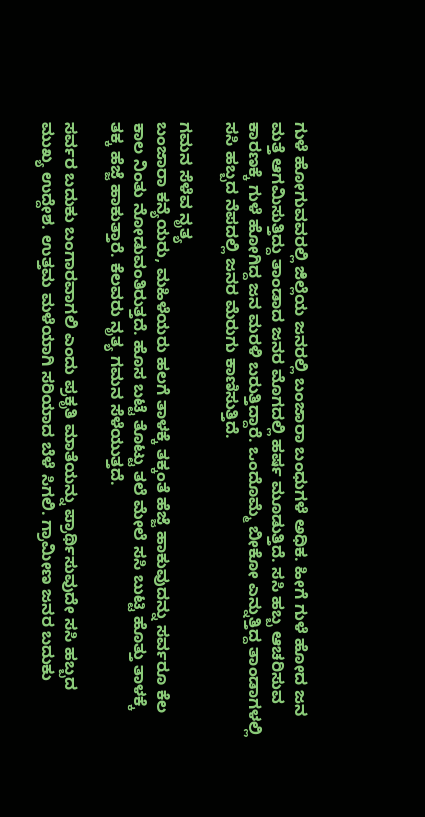ಗುಳೆ ಹೋಗುವವರಲ್ಲಿ ಜಿಲ್ಲೆಯ ಜನರಲ್ಲಿ ಬಂಜಾರಾ ಬಂಧುಗಳೆ ಅಧಿಕ. ಹೀಗೆ ಗುಳೆ ಹೋದ ಜನ ಮತ್ತೆ ಆಗಮಿಸುತ್ತಿದ್ದು ತಾಂಡಾದ ಜನರ ಮೊಗದಲ್ಲಿ ಹರ್ಷ ಮೂಡುತ್ತಿದೆ. ಸಸಿ ಹಬ್ಬ ಆಚರಿಸುವ ಕಾರಣಕ್ಕೆ ಗುಳೆ ಹೋಗಿದ್ದ ಜನ ಮರಳಿ ಬರುತ್ತಿದ್ದಾರೆ. ಒಂದೊಮ್ಮೆ ಬೀಕೋ ಎನ್ನುತ್ತಿದ್ದ ತಾಂಡಾಗಳಲ್ಲಿ ಸಸಿ ಹಬ್ಬದ ನೆಪದಲ್ಲಿ ಜನರ ಮೆರುಗು ಕಾಣಿಸುತ್ತಿದೆ.

ಗಮನ ಸೆಳೆವ ನೃತ್ಯ
ಬಂಜಾರಾ ಕನ್ಯೆಯರು, ಮಹಿಳೆಯರು ಹಲಗೆ ತಾಳಕ್ಕೆ ತಕ್ಕಂತೆ ಹೆಜ್ಜೆ ಹಾಕುವುದನ್ನು ಸರ್ವರೂ ಕೆಲ ಕಾಲ ನಿಂತು ನೋಡುವಂತಿರುತ್ತದೆ. ಹೊಸ ಬಟ್ಟೆ ತೊಟ್ಟು ತಲೆ ಮೇಲೆ ಸಸಿ ಬುಟ್ಟಿ ಹೊತ್ತು ತಾಳಕ್ಕೆ ತಕ್ಕ ಹೆಜ್ಜೆ ಹಾಕುತ್ತಾರೆ. ಕೆಲವರು ನೃತ್ಯ ಗಮನ ಸೆಳೆಯುತ್ತದೆ.

ಸರ್ವರ ಬದುಕು ಬಂಗಾರವಾಗಲಿ ಎಂದು ಪ್ರಕೃತಿ ಮಾತೆಯನ್ನು ಪ್ರಾರ್ಥಿಸುವುದೇ ಸಸಿ ಹಬ್ಬದ ಮುಖ್ಯ ಉದ್ದೇಶ. ಉತ್ತಮ ಮಳೆಯಾಗಿ ಸರಿಯಾದ ಬೆಳೆ ಸಿಗಲಿ. ಗ್ರಾಮೀಣ ಜನರ ಬದುಕು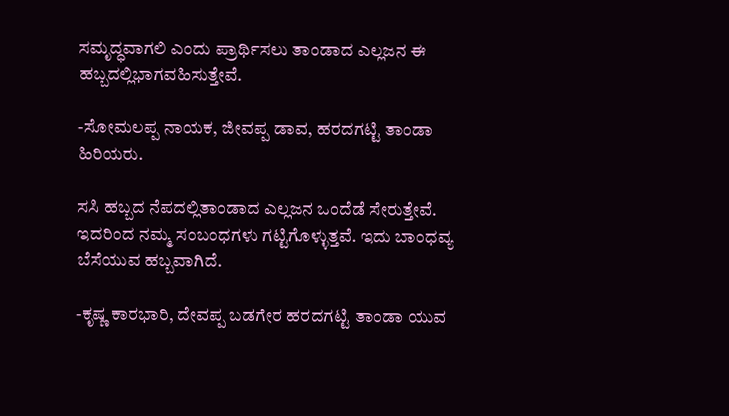ಸಮೃದ್ಧವಾಗಲಿ ಎಂದು ಪ್ರಾರ್ಥಿಸಲು ತಾಂಡಾದ ಎಲ್ಲಜನ ಈ ಹಬ್ಬದಲ್ಲಿಭಾಗವಹಿಸುತ್ತೇವೆ.

-ಸೋಮಲಪ್ಪ ನಾಯಕ, ಜೀವಪ್ಪ ಡಾವ, ಹರದಗಟ್ಟಿ ತಾಂಡಾ ಹಿರಿಯರು.

ಸಸಿ ಹಬ್ಬದ ನೆಪದಲ್ಲಿತಾಂಡಾದ ಎಲ್ಲಜನ ಒಂದೆಡೆ ಸೇರುತ್ತೇವೆ. ಇದರಿಂದ ನಮ್ಮ ಸಂಬಂಧಗಳು ಗಟ್ಟಿಗೊಳ್ಳುತ್ತವೆ. ಇದು ಬಾಂಧವ್ಯ ಬೆಸೆಯುವ ಹಬ್ಬವಾಗಿದೆ.

-ಕೃಷ್ಣ ಕಾರಭಾರಿ, ದೇವಪ್ಪ ಬಡಗೇರ ಹರದಗಟ್ಟಿ ತಾಂಡಾ ಯುವ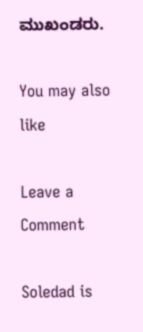ಮುಖಂಡರು.

You may also like

Leave a Comment

Soledad is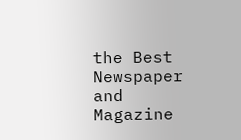the Best Newspaper and Magazine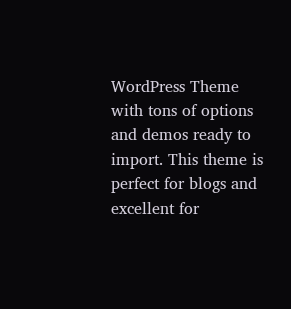WordPress Theme with tons of options and demos ready to import. This theme is perfect for blogs and excellent for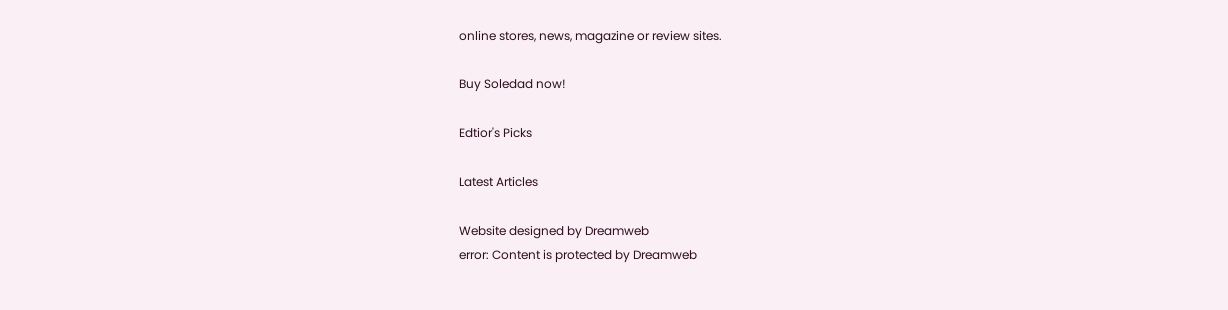online stores, news, magazine or review sites.

Buy Soledad now!

Edtior's Picks

Latest Articles

Website designed by Dreamweb
error: Content is protected by Dreamweb